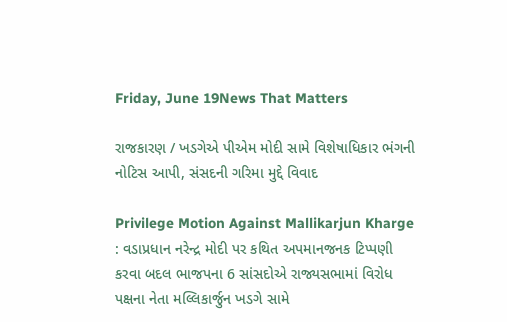Friday, June 19News That Matters

રાજકારણ / ખડગેએ પીએમ મોદી સામે વિશેષાધિકાર ભંગની નોટિસ આપી, સંસદની ગરિમા મુદ્દે વિવાદ

Privilege Motion Against Mallikarjun Kharge : વડાપ્રધાન નરેન્દ્ર મોદી પર કથિત અપમાનજનક ટિપ્પણી કરવા બદલ ભાજપના 6 સાંસદોએ રાજ્યસભામાં વિરોધ પક્ષના નેતા મલ્લિકાર્જુન ખડગે સામે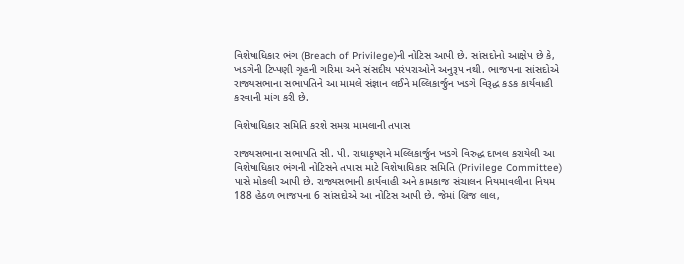વિશેષાધિકાર ભંગ (Breach of Privilege)ની નોટિસ આપી છે. સાંસદોનો આક્ષેપ છે કે, ખડગેની ટિપ્પણી ગૃહની ગરિમા અને સંસદીય પરંપરાઓને અનુરૂપ નથી. ભાજપના સાંસદોએ રાજ્યસભાના સભાપતિને આ મામલે સંજ્ઞાન લઈને મલ્લિકાર્જુન ખડગે વિરૂદ્ધ કડક કાર્યવાહી કરવાની માંગ કરી છે.

વિશેષાધિકાર સમિતિ કરશે સમગ્ર મામલાની તપાસ

રાજ્યસભાના સભાપતિ સી. પી. રાધાકૃષ્ણને મલ્લિકાર્જુન ખડગે વિરુદ્ધ દાખલ કરાયેલી આ વિશેષાધિકાર ભંગની નોટિસને તપાસ માટે વિશેષાધિકાર સમિતિ (Privilege Committee) પાસે મોકલી આપી છે. રાજ્યસભાની કાર્યવાહી અને કામકાજ સંચાલન નિયમાવલીના નિયમ 188 હેઠળ ભાજપના 6 સાંસદોએ આ નોટિસ આપી છે. જેમાં બ્રિજ લાલ,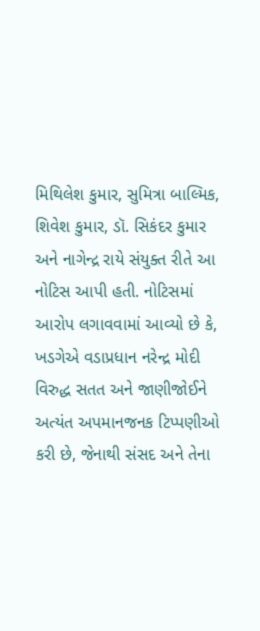મિથિલેશ કુમાર, સુમિત્રા બાલ્મિક, શિવેશ કુમાર, ડૉ. સિકંદર કુમાર અને નાગેન્દ્ર રાયે સંયુક્ત રીતે આ નોટિસ આપી હતી. નોટિસમાં આરોપ લગાવવામાં આવ્યો છે કે, ખડગેએ વડાપ્રધાન નરેન્દ્ર મોદી વિરુદ્ધ સતત અને જાણીજોઈને અત્યંત અપમાનજનક ટિપ્પણીઓ કરી છે, જેનાથી સંસદ અને તેના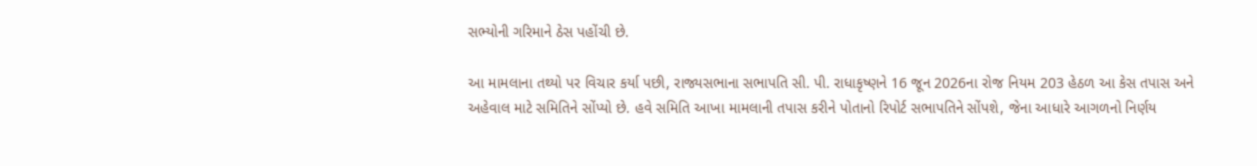સભ્યોની ગરિમાને ઠેસ પહોંચી છે.

આ મામલાના તથ્યો પર વિચાર કર્યા પછી, રાજ્યસભાના સભાપતિ સી. પી. રાધાકૃષ્ણને 16 જૂન 2026ના રોજ નિયમ 203 હેઠળ આ કેસ તપાસ અને અહેવાલ માટે સમિતિને સોંપ્યો છે. હવે સમિતિ આખા મામલાની તપાસ કરીને પોતાનો રિપોર્ટ સભાપતિને સોંપશે, જેના આધારે આગળનો નિર્ણય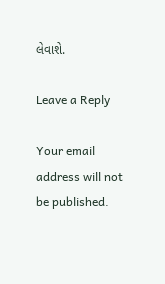લેવાશે.

Leave a Reply

Your email address will not be published.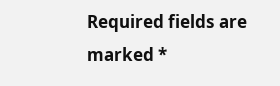Required fields are marked *